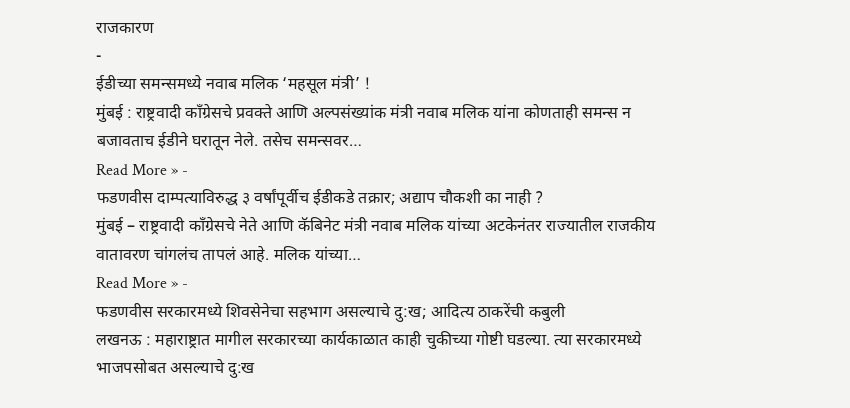राजकारण
-
ईडीच्या समन्समध्ये नवाब मलिक ‘महसूल मंत्री’ !
मुंबई : राष्ट्रवादी कॉंग्रेसचे प्रवक्ते आणि अल्पसंख्यांक मंत्री नवाब मलिक यांना कोणताही समन्स न बजावताच ईडीने घरातून नेले. तसेच समन्सवर…
Read More » -
फडणवीस दाम्पत्याविरुद्ध ३ वर्षांपूर्वीच ईडीकडे तक्रार; अद्याप चौकशी का नाही ?
मुंबई – राष्ट्रवादी काँग्रेसचे नेते आणि कॅबिनेट मंत्री नवाब मलिक यांच्या अटकेनंतर राज्यातील राजकीय वातावरण चांगलंच तापलं आहे. मलिक यांच्या…
Read More » -
फडणवीस सरकारमध्ये शिवसेनेचा सहभाग असल्याचे दु:ख; आदित्य ठाकरेंची कबुली
लखनऊ : महाराष्ट्रात मागील सरकारच्या कार्यकाळात काही चुकीच्या गोष्टी घडल्या. त्या सरकारमध्ये भाजपसोबत असल्याचे दु:ख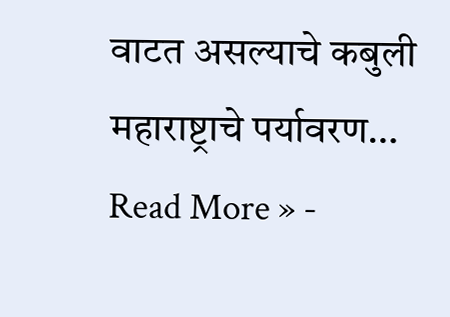वाटत असल्याचे कबुली महाराष्ट्राचे पर्यावरण…
Read More » -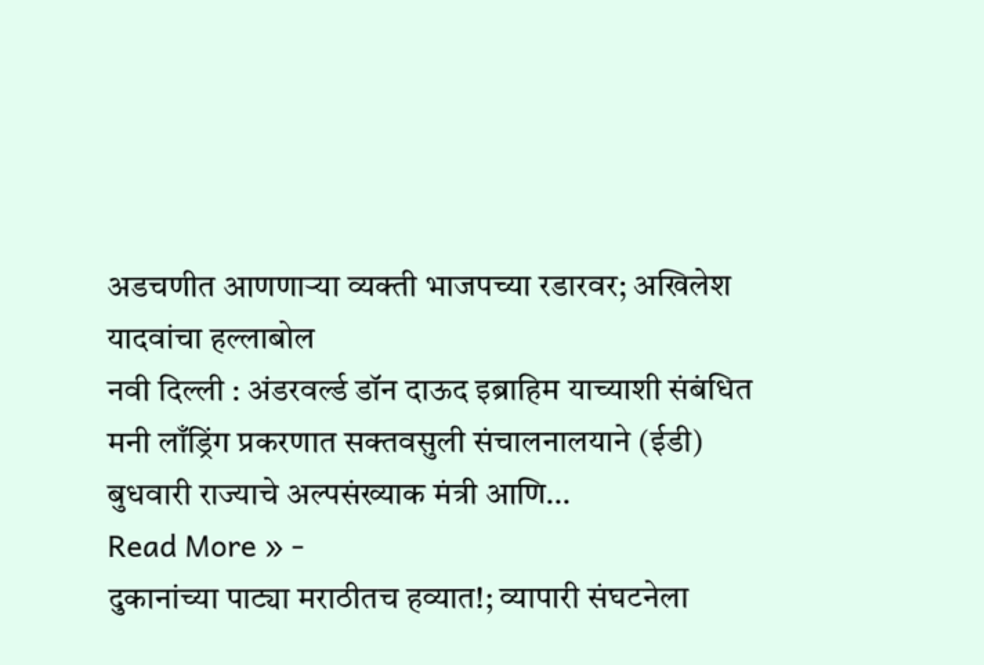अडचणीत आणणाऱ्या व्यक्ती भाजपच्या रडारवर; अखिलेश यादवांचा हल्लाबोल
नवी दिल्ली : अंडरवर्ल्ड डॉन दाऊद इब्राहिम याच्याशी संबंधित मनी लाँड्रिंग प्रकरणात सक्तवसुली संचालनालयाने (ईडी) बुधवारी राज्याचे अल्पसंख्याक मंत्री आणि…
Read More » -
दुकानांच्या पाट्या मराठीतच हव्यात!; व्यापारी संघटनेला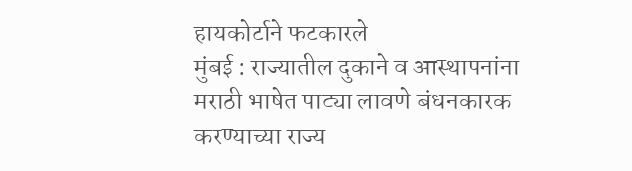हायकोर्टाने फटकारले
मुंबई : राज्यातील दुकाने व आस्थापनांना मराठी भाषेत पाट्या लावणे बंधनकारक करण्याच्या राज्य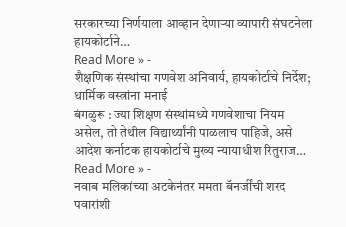सरकारच्या निर्णयाला आव्हान देणाऱ्या व्यापारी संघटनेला हायकोर्टाने…
Read More » -
शैक्षणिक संस्थांचा गणवेश अनिवार्य, हायकोर्टाचे निर्देश; धार्मिक वस्त्रांना मनाई
बंगळुरू : ज्या शिक्षण संस्थांमध्ये गणवेशाचा नियम असेल, तो तेथील विद्यार्थ्यांनी पाळलाच पाहिजे, असे आदेश कर्नाटक हायकोर्टाचे मुख्य न्यायाधीश रितुराज…
Read More » -
नवाब मलिकांच्या अटकेनंतर ममता बॅनर्जींची शरद पवारांशी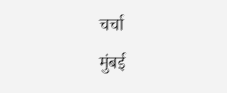चर्चा
मुंबई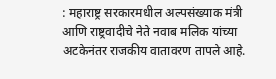: महाराष्ट्र सरकारमधील अल्पसंख्याक मंत्री आणि राष्ट्रवादीचे नेते नवाब मलिक यांच्या अटकेनंतर राजकीय वातावरण तापले आहे.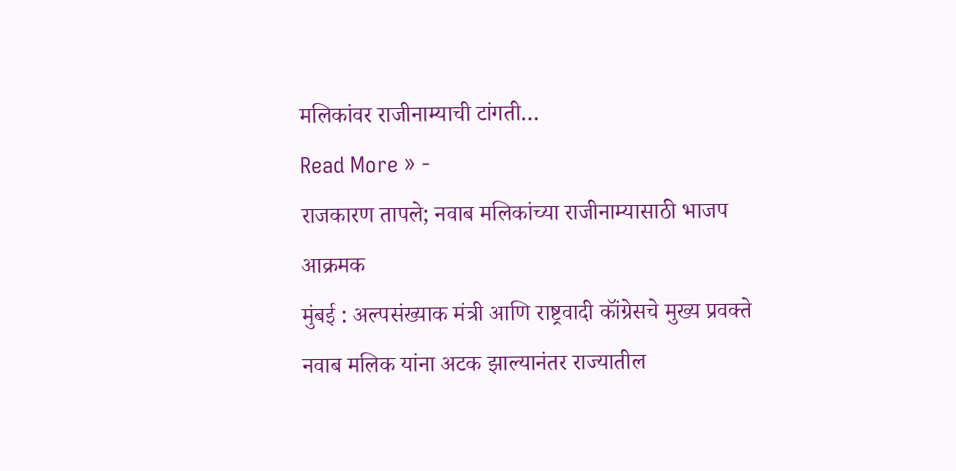मलिकांवर राजीनाम्याची टांगती…
Read More » -
राजकारण तापले; नवाब मलिकांच्या राजीनाम्यासाठी भाजप आक्रमक
मुंबई : अल्पसंख्याक मंत्री आणि राष्ट्रवादी कॉंग्रेसचे मुख्य प्रवक्ते नवाब मलिक यांना अटक झाल्यानंतर राज्यातील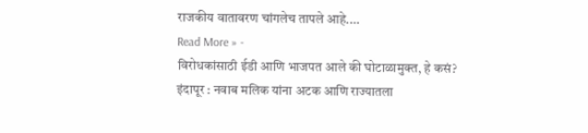राजकीय वातावरण चांगलेच तापले आहे.…
Read More » -
विरोधकांसाठी ईडी आणि भाजपत आले की घोटाळामुक्त, हे कसं?
इंदापूर : नवाब मलिक यांना अटक आणि राज्यातला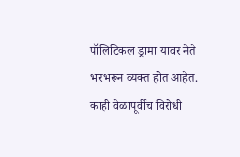पॉलिटिकल ड्रामा यावर नेते भरभरून व्यक्त होत आहेत. काही वेळापूर्वीच विरोधी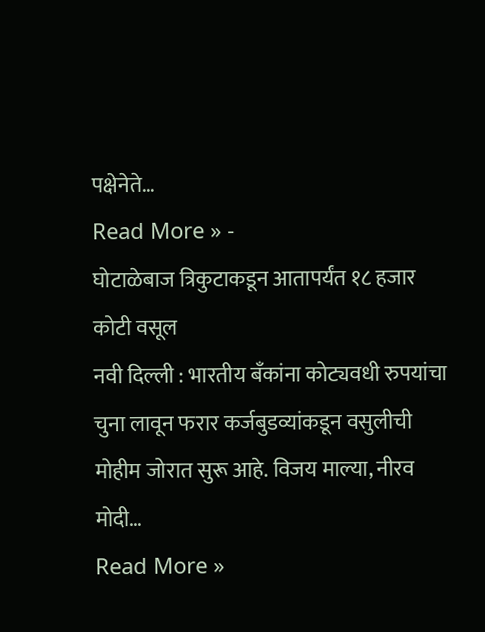पक्षेनेते…
Read More » -
घोटाळेबाज त्रिकुटाकडून आतापर्यंत १८ हजार कोटी वसूल
नवी दिल्ली : भारतीय बँकांना कोट्यवधी रुपयांचा चुना लावून फरार कर्जबुडव्यांकडून वसुलीची मोहीम जोरात सुरू आहे. विजय माल्या, नीरव मोदी…
Read More »